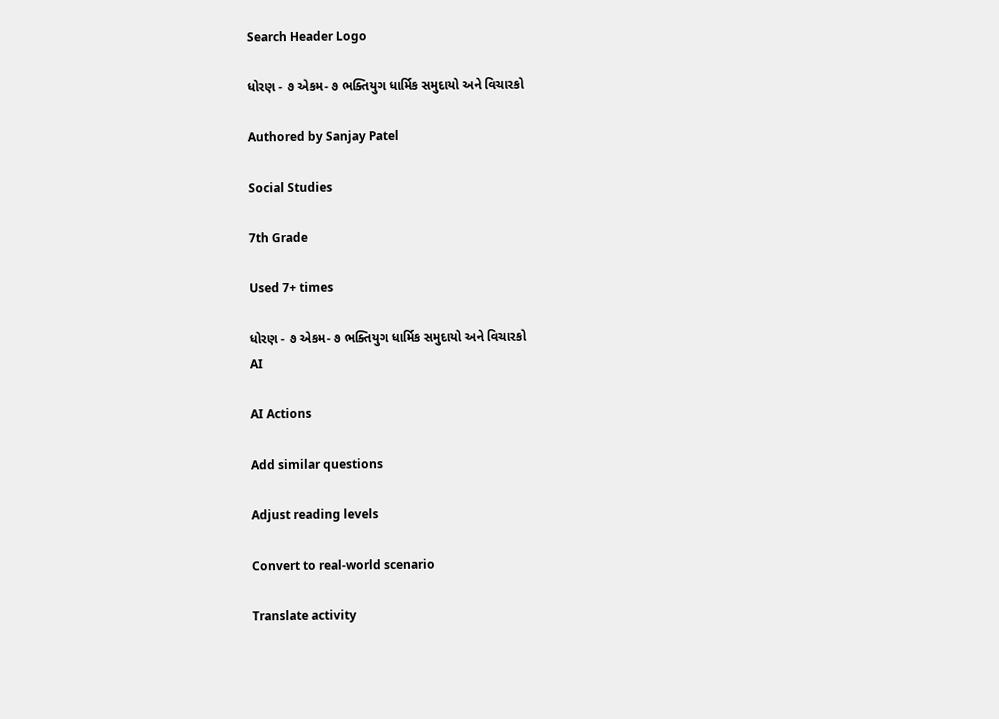Search Header Logo

ધોરણ - ૭ એકમ- ૭ ભક્તિયુગ ધાર્મિક સમુદાયો અને વિચારકો

Authored by Sanjay Patel

Social Studies

7th Grade

Used 7+ times

ધોરણ - ૭ એકમ- ૭ ભક્તિયુગ ધાર્મિક સમુદાયો અને વિચારકો
AI

AI Actions

Add similar questions

Adjust reading levels

Convert to real-world scenario

Translate activity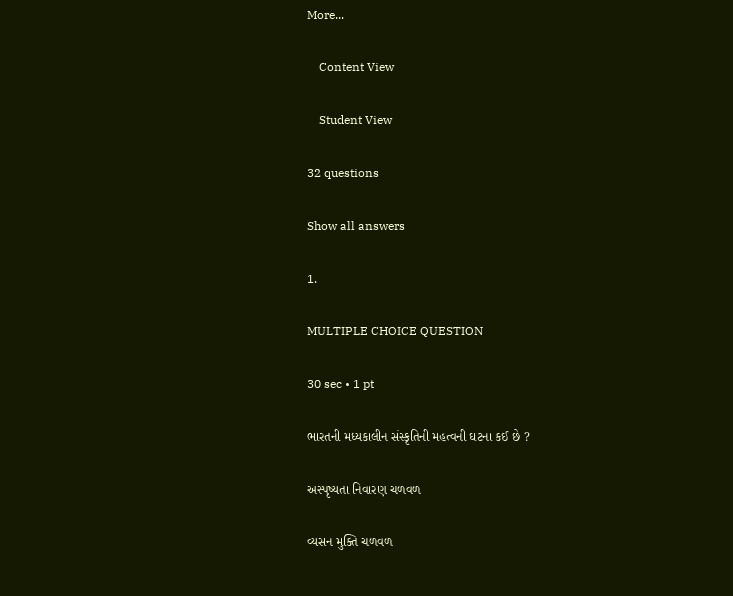More...

    Content View

    Student View

32 questions

Show all answers

1.

MULTIPLE CHOICE QUESTION

30 sec • 1 pt

ભારતની મધ્યકાલીન સંસ્કૃતિની મહત્વની ઘટના કઈ છે ?

અસ્પૃષ્યતા નિવારણ ચળવળ

વ્યસન મુક્તિ ચળવળ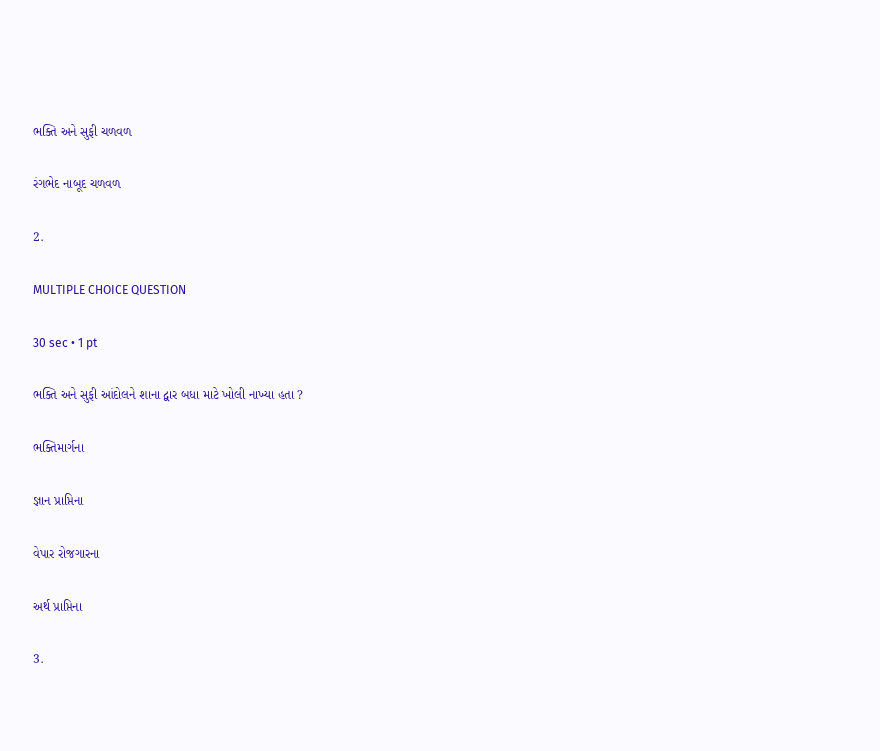ભક્તિ અને સુફી ચળવળ

રંગભેદ નાબૂદ ચળવળ

2.

MULTIPLE CHOICE QUESTION

30 sec • 1 pt

ભક્તિ અને સુફી આંદોલને શાના દ્વાર બધા માટે ખોલી નાખ્યા હતા ?

ભક્તિમાર્ગના

જ્ઞાન પ્રાપ્તિના

વેપાર રોજગારના

અર્થ પ્રાપ્તિના

3.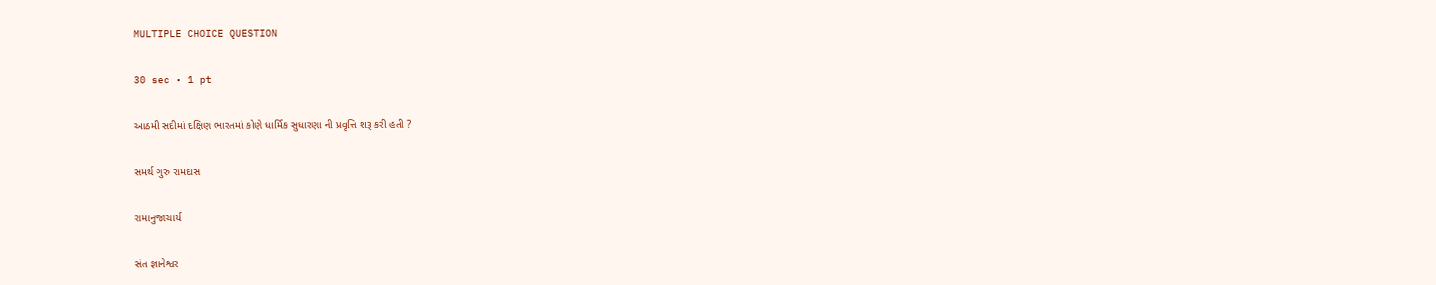MULTIPLE CHOICE QUESTION

30 sec • 1 pt

આઠમી સદીમાં દક્ષિણ ભારતમાં કોણે ધાર્મિક સુધારણા ની પ્રવૃત્તિ શરૂ કરી હતી ?

સમર્થ ગુરુ રામદાસ

રામાનુજાચાર્ય

સંત જ્ઞાનેશ્વર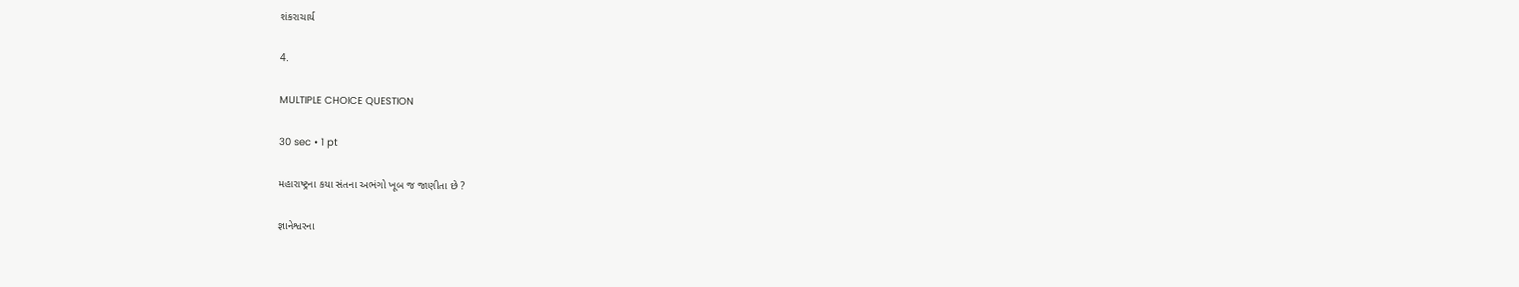શંકરાચાર્ય

4.

MULTIPLE CHOICE QUESTION

30 sec • 1 pt

મહારાષ્ટ્રના કયા સંતના અભંગો ખૂબ જ જાણીતા છે ?

જ્ઞાનેશ્વરના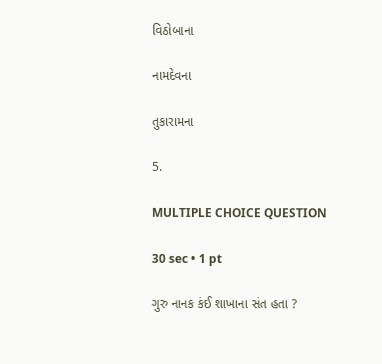વિઠોબાના

નામદેવના

તુકારામના

5.

MULTIPLE CHOICE QUESTION

30 sec • 1 pt

ગુરુ નાનક કંઈ શાખાના સંત હતા ?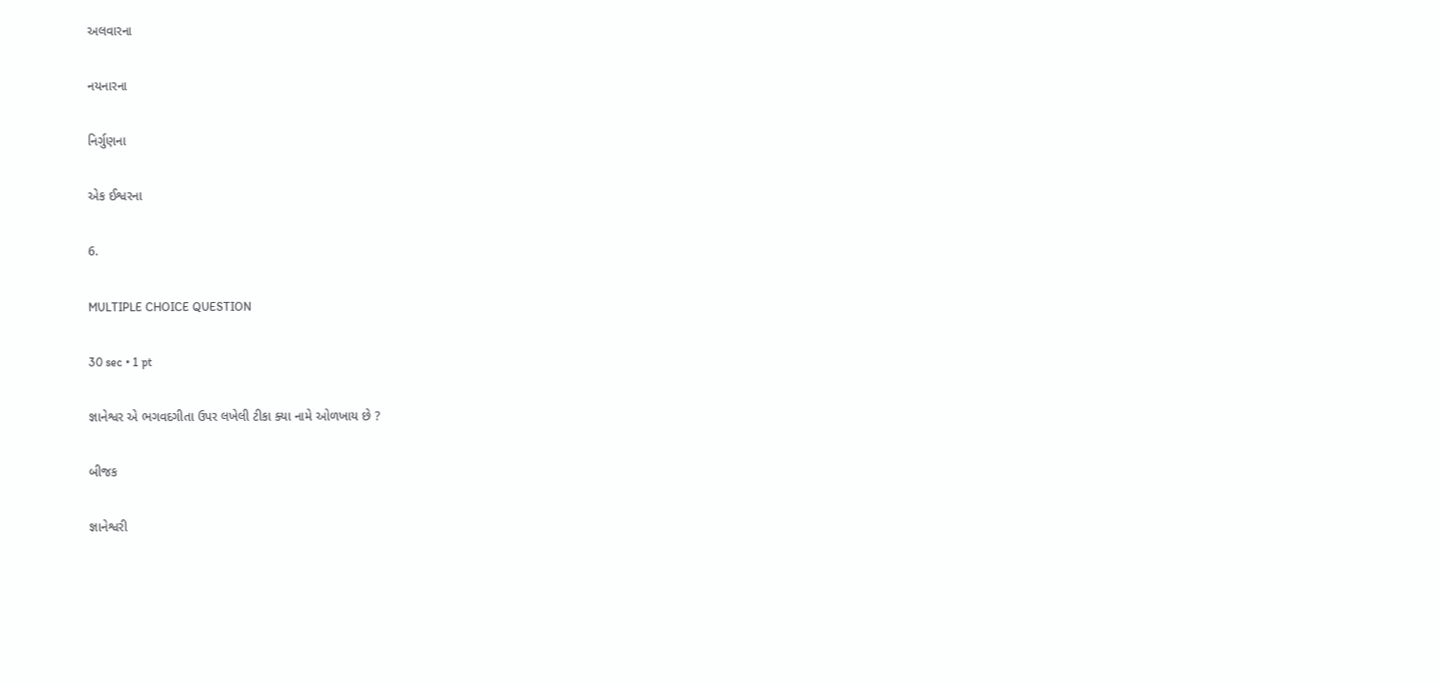અલવારના

નયનારના

નિર્ગુણના

એક ઈશ્વરના

6.

MULTIPLE CHOICE QUESTION

30 sec • 1 pt

જ્ઞાનેશ્વર એ ભગવદગીતા ઉપર લખેલી ટીકા ક્યા નામે ઓળખાય છે ?

બીજક

જ્ઞાનેશ્વરી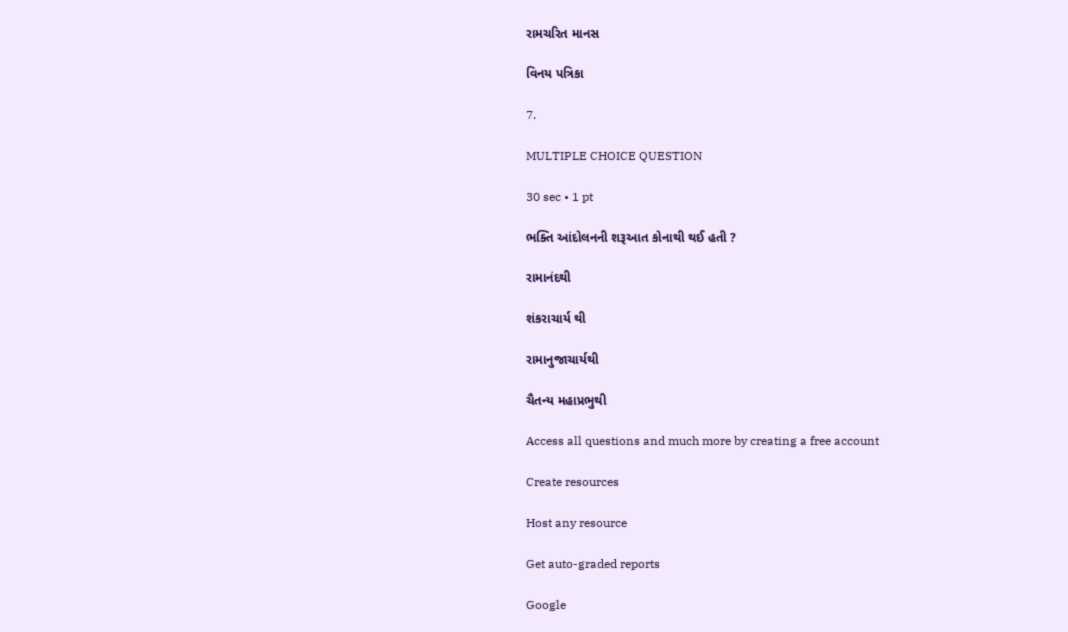રામચરિત માનસ

વિનય પત્રિકા

7.

MULTIPLE CHOICE QUESTION

30 sec • 1 pt

ભક્તિ આંદોલનની શરૂઆત કોનાથી થઈ હતી ?

રામાનંદથી

શંકરાચાર્ય થી

રામાનુજાચાર્યથી

ચૈતન્ય મહાપ્રભુથી

Access all questions and much more by creating a free account

Create resources

Host any resource

Get auto-graded reports

Google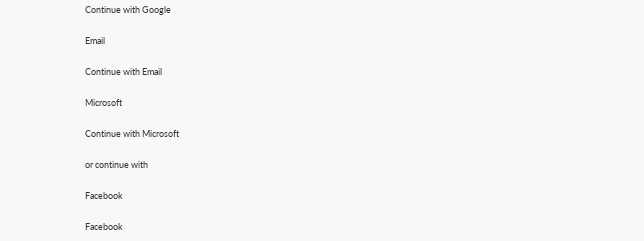Continue with Google

Email

Continue with Email

Microsoft

Continue with Microsoft

or continue with

Facebook

Facebook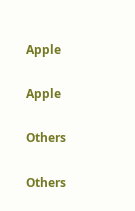Apple

Apple

Others

Others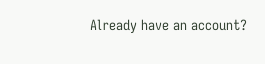Already have an account?